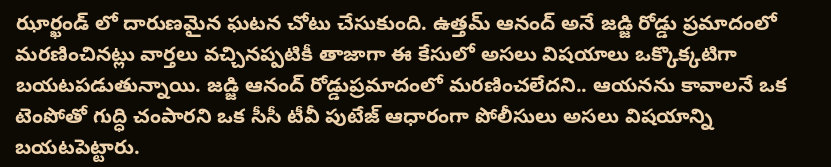ఝార్ఖండ్ లో దారుణమైన ఘటన చోటు చేసుకుంది. ఉత్తమ్ ఆనంద్ అనే జడ్జి రోడ్డు ప్రమాదంలో మరణించినట్లు వార్తలు వచ్చినప్పటికీ తాజాగా ఈ కేసులో అసలు విషయాలు ఒక్కొక్కటిగా బయటపడుతున్నాయి. జడ్జి ఆనంద్ రోడ్డుప్రమాదంలో మరణించలేదని.. ఆయనను కావాలనే ఒక టెంపోతో గుద్ధి చంపారని ఒక సీసీ టీవీ పుటేజ్ ఆధారంగా పోలీసులు అసలు విషయాన్ని బయటపెట్టారు.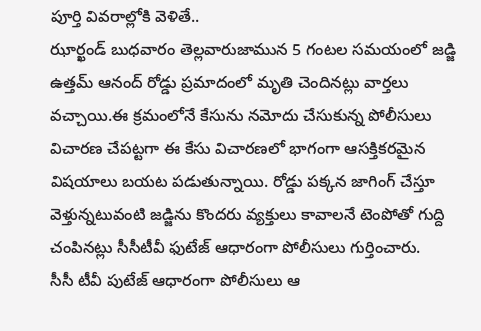పూర్తి వివరాల్లోకి వెళితే..
ఝార్ఖండ్ బుధవారం తెల్లవారుజామున 5 గంటల సమయంలో జడ్జి ఉత్తమ్ ఆనంద్ రోడ్డు ప్రమాదంలో మృతి చెందినట్లు వార్తలు వచ్చాయి.ఈ క్రమంలోనే కేసును నమోదు చేసుకున్న పోలీసులు విచారణ చేపట్టగా ఈ కేసు విచారణలో భాగంగా ఆసక్తికరమైన విషయాలు బయట పడుతున్నాయి. రోడ్డు పక్కన జాగింగ్ చేస్తూ వెళ్తున్నటువంటి జడ్జిను కొందరు వ్యక్తులు కావాలనే టెంపోతో గుద్ది చంపినట్లు సీసీటీవీ ఫుటేజ్ ఆధారంగా పోలీసులు గుర్తించారు.
సీసీ టీవీ పుటేజ్ ఆధారంగా పోలీసులు ఆ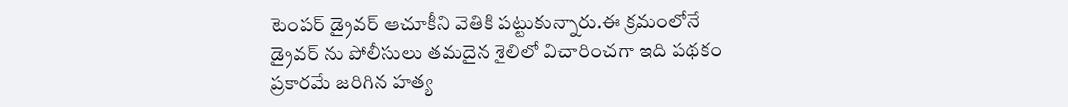టెంపర్ డ్రైవర్ ఆచూకీని వెతికి పట్టుకున్నారు.ఈ క్రమంలోనే డ్రైవర్ ను పోలీసులు తమదైన శైలిలో విచారించగా ఇది పథకం ప్రకారమే జరిగిన హత్య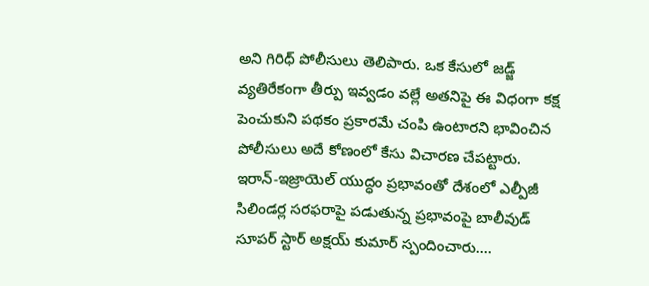అని గిరిధ్ పోలీసులు తెలిపారు. ఒక కేసులో జడ్జ్ వ్యతిరేకంగా తీర్పు ఇవ్వడం వల్లే అతనిపై ఈ విధంగా కక్ష పెంచుకుని పథకం ప్రకారమే చంపి ఉంటారని భావించిన పోలీసులు అదే కోణంలో కేసు విచారణ చేపట్టారు.
ఇరాన్-ఇజ్రాయెల్ యుద్ధం ప్రభావంతో దేశంలో ఎల్పీజీ సిలిండర్ల సరఫరాపై పడుతున్న ప్రభావంపై బాలీవుడ్ సూపర్ స్టార్ అక్షయ్ కుమార్ స్పందించారు.…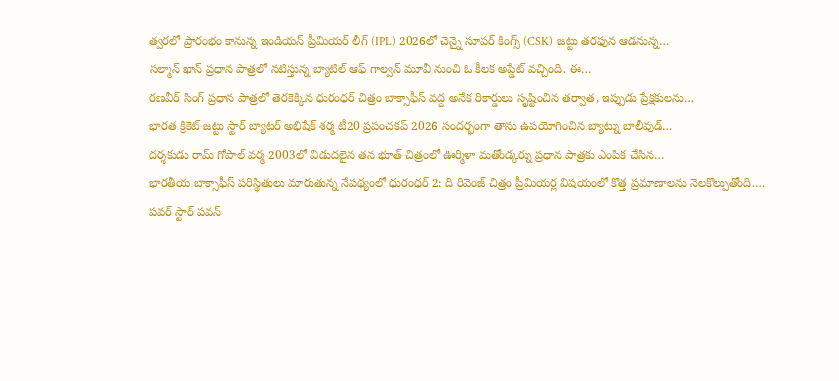త్వరలో ప్రారంభం కానున్న ఇండియన్ ప్రీమియర్ లీగ్ (IPL) 2026లో చెన్నై సూపర్ కింగ్స్ (CSK) జట్టు తరఫున ఆడనున్న…
సల్మాన్ ఖాన్ ప్రధాన పాత్రలో నటిస్తున్న బ్యాటిల్ ఆఫ్ గాల్వన్ మూవీ నుంచి ఓ కీలక అప్డేట్ వచ్చింది. ఈ…
రణవీర్ సింగ్ ప్రధాన పాత్రలో తెరకెక్కిన ధురంధర్ చిత్రం బాక్సాఫీస్ వద్ద అనేక రికార్డులు సృష్టించిన తర్వాత, ఇప్పుడు ప్రేక్షకులను…
భారత క్రికెట్ జట్టు స్టార్ బ్యాటర్ అభిషేక్ శర్మ టీ20 ప్రపంచకప్ 2026 సందర్భంగా తాను ఉపయోగించిన బ్యాట్ను బాలీవుడ్…
దర్శకుడు రామ్ గోపాల్ వర్మ 2003లో విడుదలైన తన భూత్ చిత్రంలో ఊర్మిళా మతోండ్కర్ను ప్రధాన పాత్రకు ఎంపిక చేసిన…
భారతీయ బాక్సాఫీస్ పరిస్థితులు మారుతున్న నేపథ్యంలో ధురంధర్ 2: ది రివెంజ్ చిత్రం ప్రీమియర్ల విషయంలో కొత్త ప్రమాణాలను నెలకొల్పుతోంది.…
పవర్ స్టార్ పవన్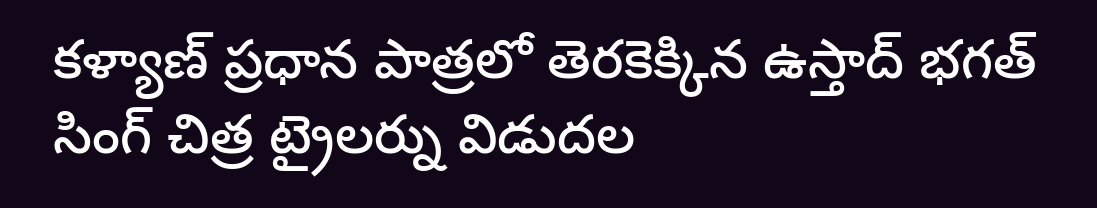కళ్యాణ్ ప్రధాన పాత్రలో తెరకెక్కిన ఉస్తాద్ భగత్ సింగ్ చిత్ర ట్రైలర్ను విడుదల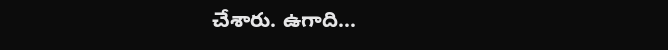చేశారు. ఉగాది…